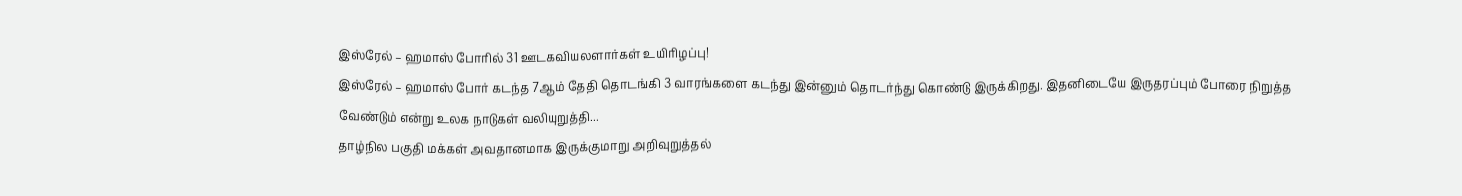இஸ்ரேல் – ஹமாஸ் போரில் 31 ஊடகவியலளார்கள் உயிரிழப்பு!
இஸ்ரேல் – ஹமாஸ் போர் கடந்த 7ஆம் தேதி தொடங்கி 3 வாரங்களை கடந்து இன்னும் தொடர்ந்து கொண்டு இருக்கிறது. இதனிடையே இருதரப்பும் போரை நிறுத்த வேண்டும் என்று உலக நாடுகள் வலியுறுத்தி...
தாழ்நில பகுதி மக்கள் அவதானமாக இருக்குமாறு அறிவுறுத்தல்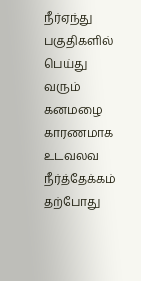நீர்ஏந்து பகுதிகளில் பெய்து வரும் கனமழை காரணமாக உடவலவ நீர்த்தேக்கம் தற்போது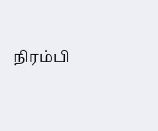நிரம்பி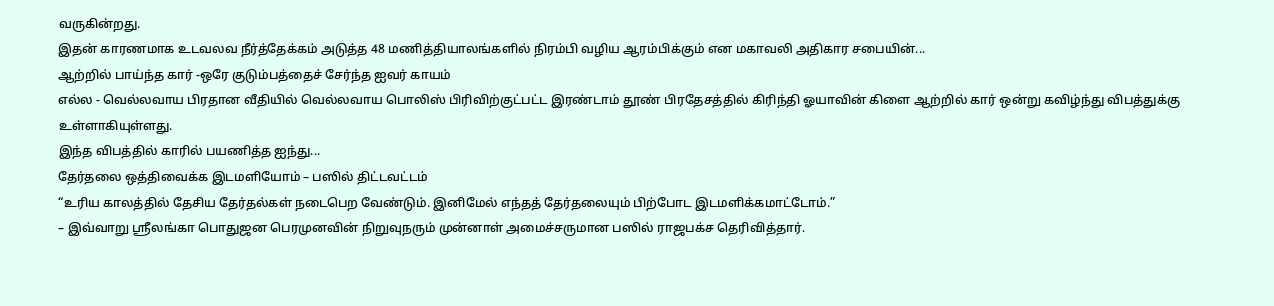வருகின்றது.
இதன் காரணமாக உடவலவ நீர்த்தேக்கம் அடுத்த 48 மணித்தியாலங்களில் நிரம்பி வழிய ஆரம்பிக்கும் என மகாவலி அதிகார சபையின்...
ஆற்றில் பாய்ந்த கார் -ஒரே குடும்பத்தைச் சேர்ந்த ஐவர் காயம்
எல்ல - வெல்லவாய பிரதான வீதியில் வெல்லவாய பொலிஸ் பிரிவிற்குட்பட்ட இரண்டாம் தூண் பிரதேசத்தில் கிரிந்தி ஓயாவின் கிளை ஆற்றில் கார் ஒன்று கவிழ்ந்து விபத்துக்கு உள்ளாகியுள்ளது.
இந்த விபத்தில் காரில் பயணித்த ஐந்து...
தேர்தலை ஒத்திவைக்க இடமளியோம் – பஸில் திட்டவட்டம்
“உரிய காலத்தில் தேசிய தேர்தல்கள் நடைபெற வேண்டும். இனிமேல் எந்தத் தேர்தலையும் பிற்போட இடமளிக்கமாட்டோம்.”
– இவ்வாறு ஸ்ரீலங்கா பொதுஜன பெரமுனவின் நிறுவுநரும் முன்னாள் அமைச்சருமான பஸில் ராஜபக்ச தெரிவித்தார்.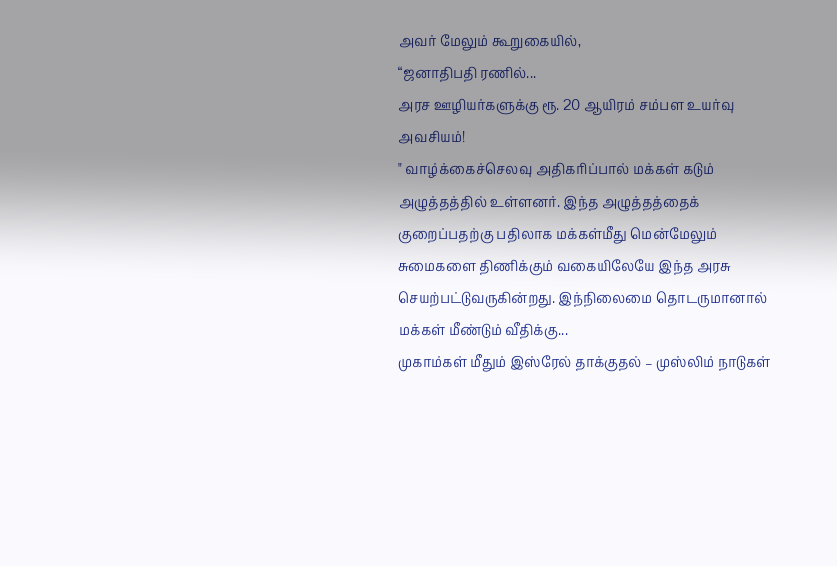அவர் மேலும் கூறுகையில்,
“ஜனாதிபதி ரணில்...
அரச ஊழியர்களுக்கு ரூ. 20 ஆயிரம் சம்பள உயர்வு அவசியம்!
" வாழ்க்கைச்செலவு அதிகரிப்பால் மக்கள் கடும் அழுத்தத்தில் உள்ளனர். இந்த அழுத்தத்தைக் குறைப்பதற்கு பதிலாக மக்கள்மீது மென்மேலும் சுமைகளை திணிக்கும் வகையிலேயே இந்த அரசு செயற்பட்டுவருகின்றது. இந்நிலைமை தொடருமானால் மக்கள் மீண்டும் வீதிக்கு...
முகாம்கள் மீதும் இஸ்ரேல் தாக்குதல் – முஸ்லிம் நாடுகள்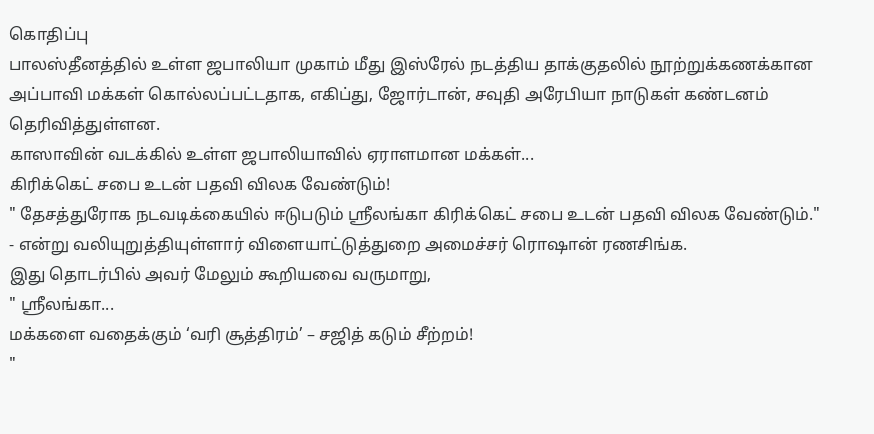கொதிப்பு
பாலஸ்தீனத்தில் உள்ள ஜபாலியா முகாம் மீது இஸ்ரேல் நடத்திய தாக்குதலில் நூற்றுக்கணக்கான அப்பாவி மக்கள் கொல்லப்பட்டதாக, எகிப்து, ஜோர்டான், சவுதி அரேபியா நாடுகள் கண்டனம் தெரிவித்துள்ளன.
காஸாவின் வடக்கில் உள்ள ஜபாலியாவில் ஏராளமான மக்கள்...
கிரிக்கெட் சபை உடன் பதவி விலக வேண்டும்!
" தேசத்துரோக நடவடிக்கையில் ஈடுபடும் ஶ்ரீலங்கா கிரிக்கெட் சபை உடன் பதவி விலக வேண்டும்." - என்று வலியுறுத்தியுள்ளார் விளையாட்டுத்துறை அமைச்சர் ரொஷான் ரணசிங்க.
இது தொடர்பில் அவர் மேலும் கூறியவை வருமாறு,
" ஶ்ரீலங்கா...
மக்களை வதைக்கும் ‘வரி சூத்திரம்’ – சஜித் கடும் சீற்றம்!
"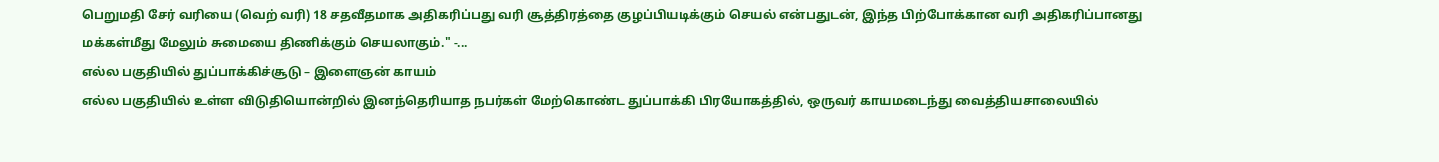பெறுமதி சேர் வரியை (வெற் வரி) 18 சதவீதமாக அதிகரிப்பது வரி சூத்திரத்தை குழப்பியடிக்கும் செயல் என்பதுடன், இந்த பிற்போக்கான வரி அதிகரிப்பானது மக்கள்மீது மேலும் சுமையை திணிக்கும் செயலாகும்." -...
எல்ல பகுதியில் துப்பாக்கிச்சூடு – இளைஞன் காயம்
எல்ல பகுதியில் உள்ள விடுதியொன்றில் இனந்தெரியாத நபர்கள் மேற்கொண்ட துப்பாக்கி பிரயோகத்தில், ஒருவர் காயமடைந்து வைத்தியசாலையில்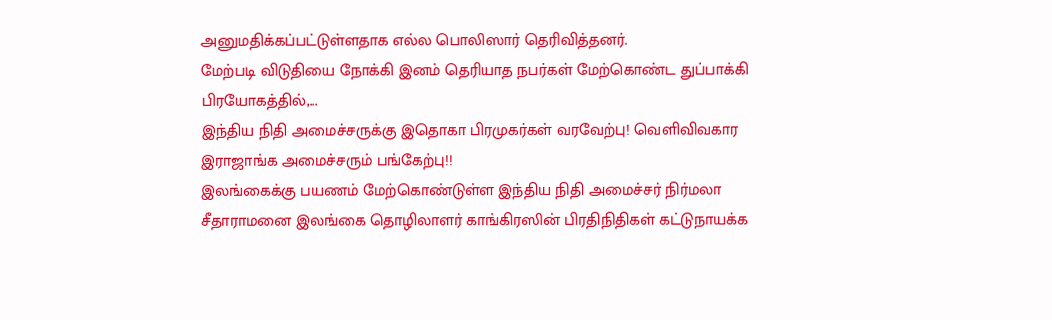அனுமதிக்கப்பட்டுள்ளதாக எல்ல பொலிஸார் தெரிவித்தனர்.
மேற்படி விடுதியை நோக்கி இனம் தெரியாத நபர்கள் மேற்கொண்ட துப்பாக்கி பிரயோகத்தில்,...
இந்திய நிதி அமைச்சருக்கு இதொகா பிரமுகர்கள் வரவேற்பு! வெளிவிவகார இராஜாங்க அமைச்சரும் பங்கேற்பு!!
இலங்கைக்கு பயணம் மேற்கொண்டுள்ள இந்திய நிதி அமைச்சர் நிர்மலா சீதாராமனை இலங்கை தொழிலாளர் காங்கிரஸின் பிரதிநிதிகள் கட்டுநாயக்க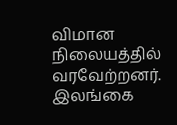விமான நிலையத்தில் வரவேற்றனர்.
இலங்கை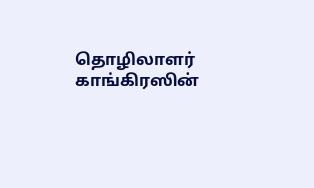தொழிலாளர் காங்கிரஸின்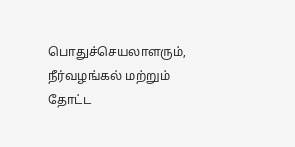பொதுச்செயலாளரும், நீர்வழங்கல் மற்றும் தோட்ட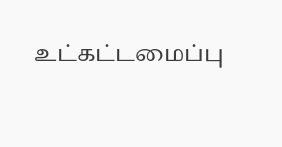உட்கட்டமைப்பு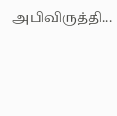அபிவிருத்தி...